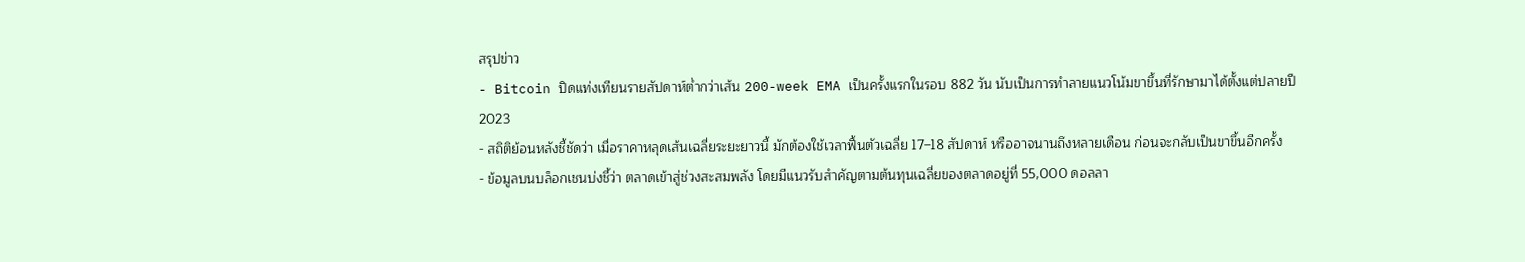สรุปข่าว
- Bitcoin ปิดแท่งเทียนรายสัปดาห์ต่ำกว่าเส้น 200-week EMA เป็นครั้งแรกในรอบ 882 วัน นับเป็นการทำลายแนวโน้มขาขึ้นที่รักษามาได้ตั้งแต่ปลายปี 2023
- สถิติย้อนหลังชี้ชัดว่า เมื่อราคาหลุดเส้นเฉลี่ยระยะยาวนี้ มักต้องใช้เวลาฟื้นตัวเฉลี่ย 17–18 สัปดาห์ หรืออาจนานถึงหลายเดือน ก่อนจะกลับเป็นขาขึ้นอีกครั้ง
- ข้อมูลบนบล็อกเชนบ่งชี้ว่า ตลาดเข้าสู่ช่วงสะสมพลัง โดยมีแนวรับสำคัญตามต้นทุนเฉลี่ยของตลาดอยู่ที่ 55,000 ดอลลา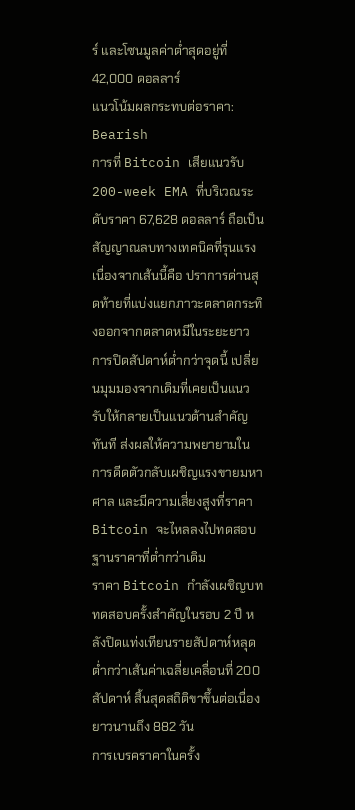ร์ และโซนมูลค่าต่ำสุดอยู่ที่ 42,000 ดอลลาร์
แนวโน้มผลกระทบต่อราคา: Bearish
การที่ Bitcoin เสียแนวรับ 200-week EMA ที่บริเวณระดับราคา 67,628 ดอลลาร์ ถือเป็นสัญญาณลบทางเทคนิคที่รุนแรง เนื่องจากเส้นนี้คือ ปราการด่านสุดท้ายที่แบ่งแยกภาวะตลาดกระทิงออกจากตลาดหมีในระยะยาว
การปิดสัปดาห์ต่ำกว่าจุดนี้ เปลี่ยนมุมมองจากเดิมที่เคยเป็นแนวรับให้กลายเป็นแนวต้านสำคัญทันที ส่งผลให้ความพยายามในการดีดตัวกลับเผชิญแรงขายมหาศาล และมีความเสี่ยงสูงที่ราคา Bitcoin จะไหลลงไปทดสอบฐานราคาที่ต่ำกว่าเดิม
ราคา Bitcoin กำลังเผชิญบททดสอบครั้งสำคัญในรอบ 2 ปี หลังปิดแท่งเทียนรายสัปดาห์หลุดต่ำกว่าเส้นค่าเฉลี่ยเคลื่อนที่ 200 สัปดาห์ สิ้นสุดสถิติขาขึ้นต่อเนื่องยาวนานถึง 882 วัน
การเบรคราคาในครั้ง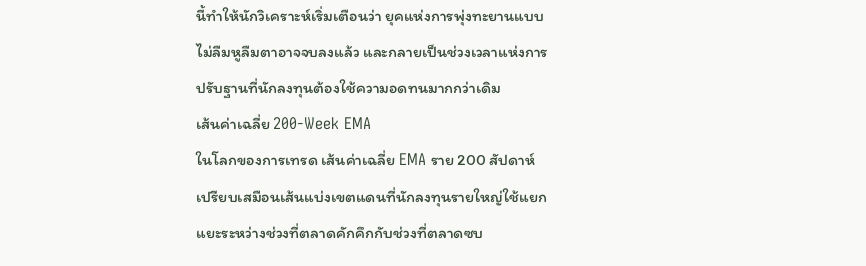นี้ทำให้นักวิเคราะห์เริ่มเตือนว่า ยุคแห่งการพุ่งทะยานแบบไม่ลืมหูลืมตาอาจจบลงแล้ว และกลายเป็นช่วงเวลาแห่งการปรับฐานที่นักลงทุนต้องใช้ความอดทนมากกว่าเดิม
เส้นค่าเฉลี่ย 200-Week EMA
ในโลกของการเทรด เส้นค่าเฉลี่ย EMA ราย 200 สัปดาห์เปรียบเสมือนเส้นแบ่งเขตแดนที่นักลงทุนรายใหญ่ใช้แยกแยะระหว่างช่วงที่ตลาดคักคึกกับช่วงที่ตลาดซบ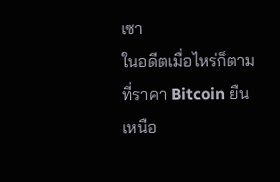เซา
ในอดีตเมื่อไหร่ก็ตามที่ราคา Bitcoin ยืนเหนือ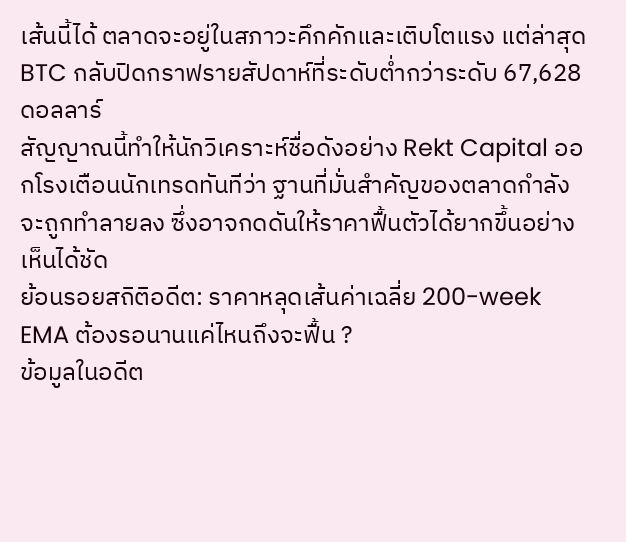เส้นนี้ได้ ตลาดจะอยู่ในสภาวะคึกคักและเติบโตแรง แต่ล่าสุด BTC กลับปิดกราฟรายสัปดาห์ที่ระดับต่ำกว่าระดับ 67,628 ดอลลาร์
สัญญาณนี้ทำให้นักวิเคราะห์ชื่อดังอย่าง Rekt Capital ออกโรงเตือนนักเทรดทันทีว่า ฐานที่มั่นสำคัญของตลาดกำลังจะถูกทำลายลง ซึ่งอาจกดดันให้ราคาฟื้นตัวได้ยากขึ้นอย่างเห็นได้ชัด
ย้อนรอยสถิติอดีต: ราคาหลุดเส้นค่าเฉลี่ย 200-week EMA ต้องรอนานแค่ไหนถึงจะฟื้น ?
ข้อมูลในอดีต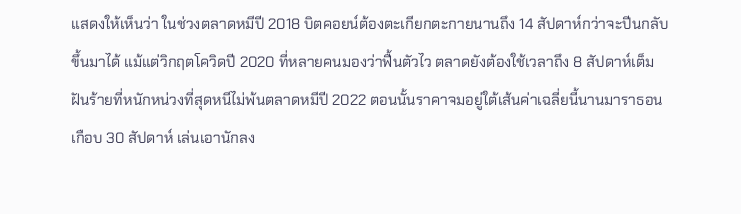แสดงให้เห็นว่า ในช่วงตลาดหมีปี 2018 บิตคอยน์ต้องตะเกียกตะกายนานถึง 14 สัปดาห์กว่าจะปีนกลับขึ้นมาได้ แม้แต่วิกฤตโควิดปี 2020 ที่หลายคนมองว่าฟื้นตัวไว ตลาดยังต้องใช้เวลาถึง 8 สัปดาห์เต็ม ฝันร้ายที่หนักหน่วงที่สุดหนีไม่พ้นตลาดหมีปี 2022 ตอนนั้นราคาจมอยู่ใต้เส้นค่าเฉลี่ยนี้นานมาราธอนเกือบ 30 สัปดาห์ เล่นเอานักลง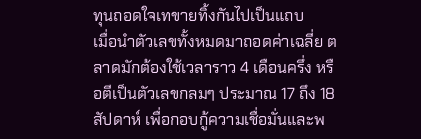ทุนถอดใจเทขายทิ้งกันไปเป็นแถบ
เมื่อนำตัวเลขทั้งหมดมาถอดค่าเฉลี่ย ตลาดมักต้องใช้เวลาราว 4 เดือนครึ่ง หรือตีเป็นตัวเลขกลมๆ ประมาณ 17 ถึง 18 สัปดาห์ เพื่อกอบกู้ความเชื่อมั่นและพ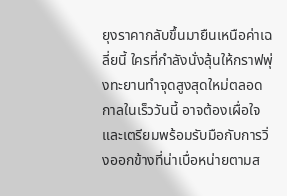ยุงราคากลับขึ้นมายืนเหนือค่าเฉลี่ยนี้ ใครที่กำลังนั่งลุ้นให้กราฟพุ่งทะยานทำจุดสูงสุดใหม่ตลอดกาลในเร็ววันนี้ อาจต้องเผื่อใจและเตรียมพร้อมรับมือกับการวิ่งออกข้างที่น่าเบื่อหน่ายตามส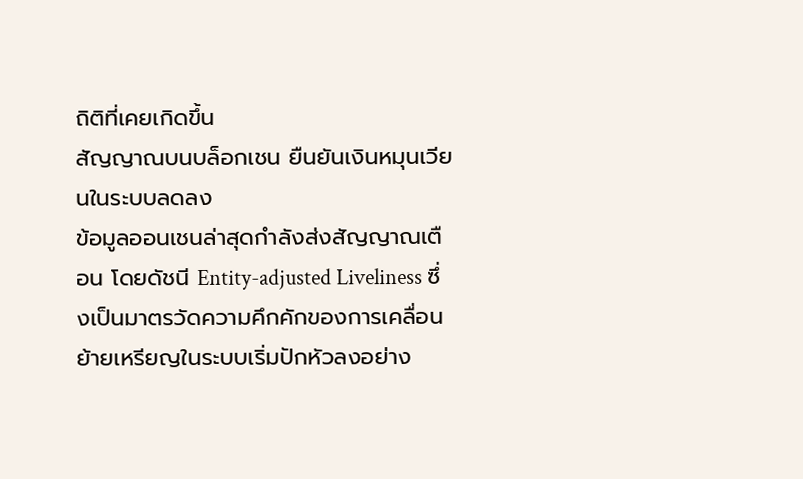ถิติที่เคยเกิดขึ้น
สัญญาณบนบล็อกเชน ยืนยันเงินหมุนเวียนในระบบลดลง
ข้อมูลออนเชนล่าสุดกำลังส่งสัญญาณเตือน โดยดัชนี Entity-adjusted Liveliness ซึ่งเป็นมาตรวัดความคึกคักของการเคลื่อนย้ายเหรียญในระบบเริ่มปักหัวลงอย่าง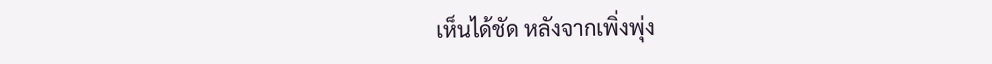เห็นได้ชัด หลังจากเพิ่งพุ่ง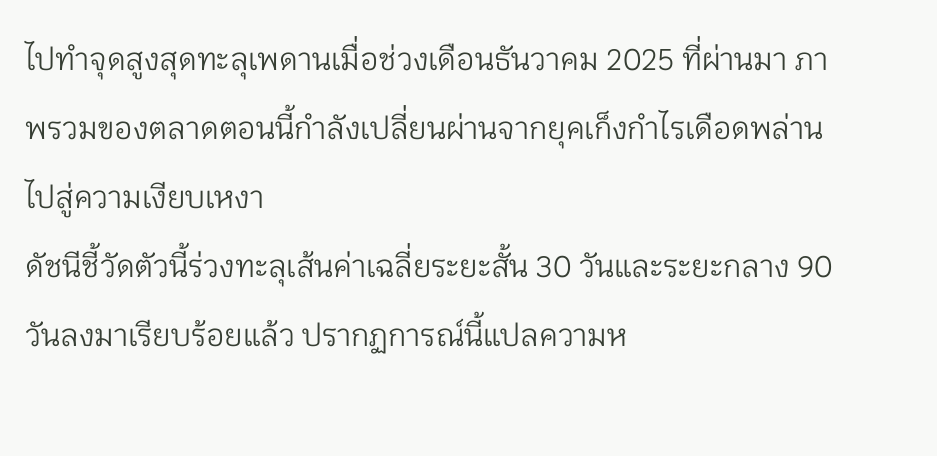ไปทำจุดสูงสุดทะลุเพดานเมื่อช่วงเดือนธันวาคม 2025 ที่ผ่านมา ภาพรวมของตลาดตอนนี้กำลังเปลี่ยนผ่านจากยุคเก็งกำไรเดือดพล่านไปสู่ความเงียบเหงา
ดัชนีชี้วัดตัวนี้ร่วงทะลุเส้นค่าเฉลี่ยระยะสั้น 30 วันและระยะกลาง 90 วันลงมาเรียบร้อยแล้ว ปรากฏการณ์นี้แปลความห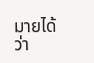มายได้ว่า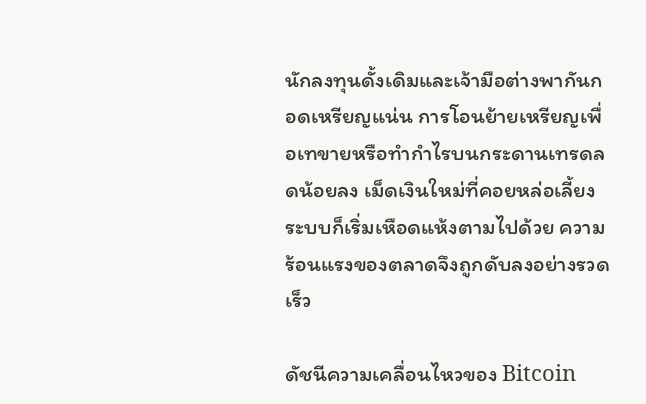นักลงทุนดั้งเดิมและเจ้ามือต่างพากันกอดเหรียญแน่น การโอนย้ายเหรียญเพื่อเทขายหรือทำกำไรบนกระดานเทรดลดน้อยลง เม็ดเงินใหม่ที่คอยหล่อเลี้ยงระบบก็เริ่มเหือดแห้งตามไปด้วย ความร้อนแรงของตลาดจึงถูกดับลงอย่างรวดเร็ว

ดัชนีความเคลื่อนไหวของ Bitcoin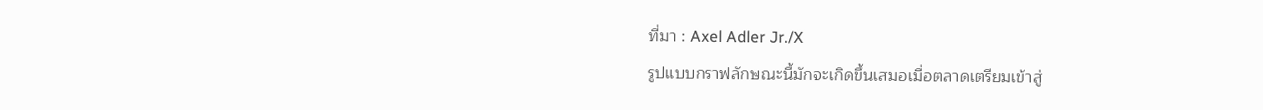ที่มา : Axel Adler Jr./X
รูปแบบกราฟลักษณะนี้มักจะเกิดขึ้นเสมอเมื่อตลาดเตรียมเข้าสู่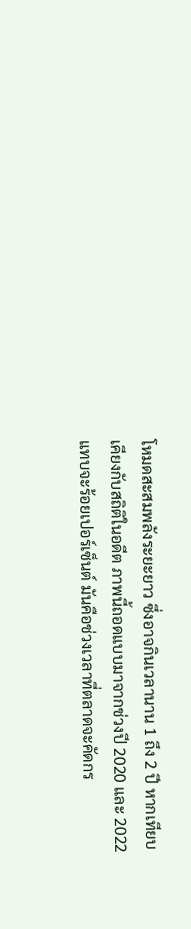โหมดสะสมพลังระยะยาว ซึ่งอาจกินเวลานาน 1 ถึง 2 ปี หากเทียบเคียงกับสถิติในอดีต ภาพนี้ถอดแบบมาจากช่วงปี 2020 และ 2022 แทบจะร้อยเปอร์เซ็นต์ มันคือช่วงเวลาที่ตลาดจะคัดกร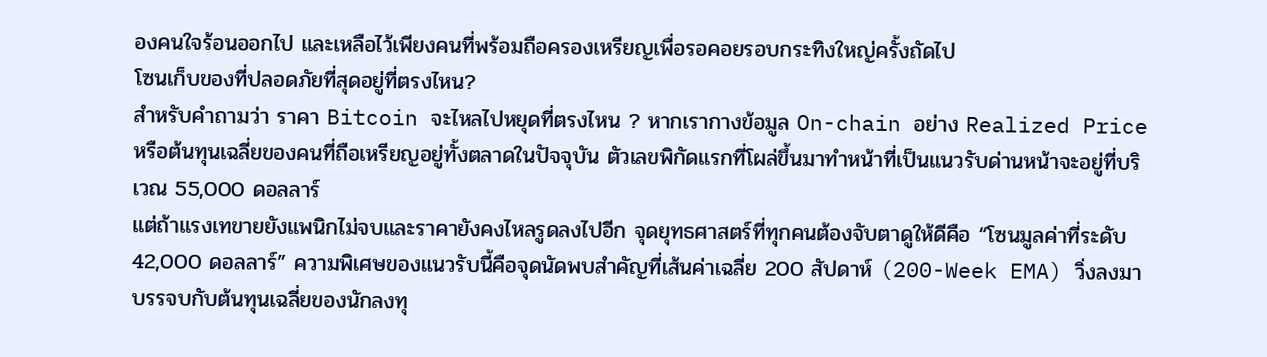องคนใจร้อนออกไป และเหลือไว้เพียงคนที่พร้อมถือครองเหรียญเพื่อรอคอยรอบกระทิงใหญ่ครั้งถัดไป
โซนเก็บของที่ปลอดภัยที่สุดอยู่ที่ตรงไหน?
สำหรับคำถามว่า ราคา Bitcoin จะไหลไปหยุดที่ตรงไหน ? หากเรากางข้อมูล On-chain อย่าง Realized Price หรือต้นทุนเฉลี่ยของคนที่ถือเหรียญอยู่ทั้งตลาดในปัจจุบัน ตัวเลขพิกัดแรกที่โผล่ขึ้นมาทำหน้าที่เป็นแนวรับด่านหน้าจะอยู่ที่บริเวณ 55,000 ดอลลาร์
แต่ถ้าแรงเทขายยังแพนิกไม่จบและราคายังคงไหลรูดลงไปอีก จุดยุทธศาสตร์ที่ทุกคนต้องจับตาดูให้ดีคือ “โซนมูลค่าที่ระดับ 42,000 ดอลลาร์” ความพิเศษของแนวรับนี้คือจุดนัดพบสำคัญที่เส้นค่าเฉลี่ย 200 สัปดาห์ (200-Week EMA) วิ่งลงมาบรรจบกับต้นทุนเฉลี่ยของนักลงทุ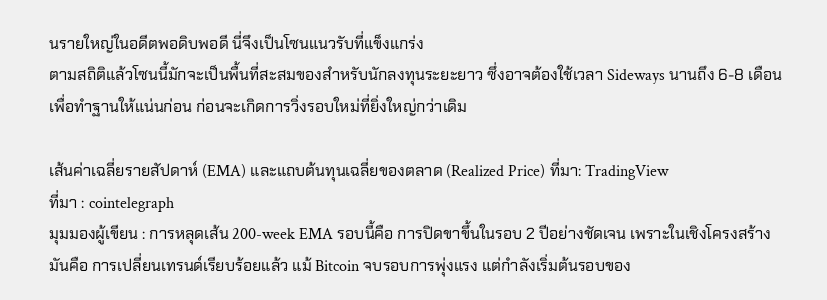นรายใหญ่ในอดีตพอดิบพอดี นี่จึงเป็นโซนแนวรับที่แข็งแกร่ง
ตามสถิติแล้วโซนนี้มักจะเป็นพื้นที่สะสมของสำหรับนักลงทุนระยะยาว ซึ่งอาจต้องใช้เวลา Sideways นานถึง 6-8 เดือน เพื่อทำฐานให้แน่นก่อน ก่อนจะเกิดการวิ่งรอบใหม่ที่ยิ่งใหญ่กว่าเดิม

เส้นค่าเฉลี่ยรายสัปดาห์ (EMA) และแถบต้นทุนเฉลี่ยของตลาด (Realized Price) ที่มา: TradingView
ที่มา : cointelegraph
มุมมองผู้เขียน : การหลุดเส้น 200-week EMA รอบนี้คือ การปิดขาขึ้นในรอบ 2 ปีอย่างชัดเจน เพราะในเชิงโครงสร้างมันคือ การเปลี่ยนเทรนด์เรียบร้อยแล้ว แม้ Bitcoin จบรอบการพุ่งแรง แต่กำลังเริ่มต้นรอบของ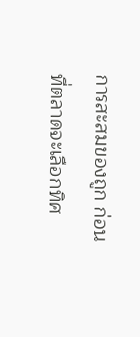การสะสมของถูก ก่อนที่ตลาดจะเลือกทิศ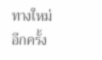ทางใหม่อีกครั้ง